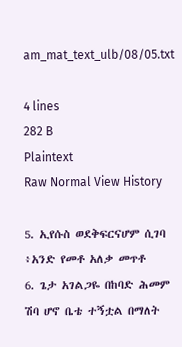am_mat_text_ulb/08/05.txt

4 lines
282 B
Plaintext
Raw Normal View History

5. ኢየሱስ ወደቅፍርናሆም ሲገባ ፥አንድ የመቶ አለቃ መጥቶ
6. ጌታ አገልጋዬ በከባድ ሕመም ሽባ ሆኖ ቤቴ ተኝቷል በማለት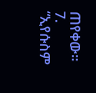ጠየቀው።
7. “ኢየሱስም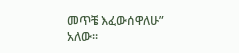መጥቼ እፈውሰዋለሁ” አለው።